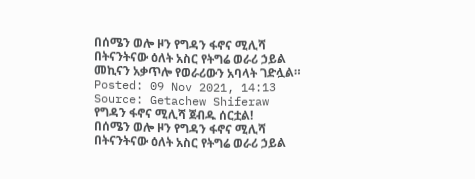በሰሜን ወሎ ዞን የግዳን ፋኖና ሚሊሻ በትናንትናው ዕለት አስር የትግሬ ወራሪ ኃይል መኪናን አቃጥሎ የወራሪውን አባላት ገድሏል።
Posted: 09 Nov 2021, 14:13
Source: Getachew Shiferaw
የግዳን ፋኖና ሚሊሻ ጀብዱ ሰርቷል!
በሰሜን ወሎ ዞን የግዳን ፋኖና ሚሊሻ በትናንትናው ዕለት አስር የትግሬ ወራሪ ኃይል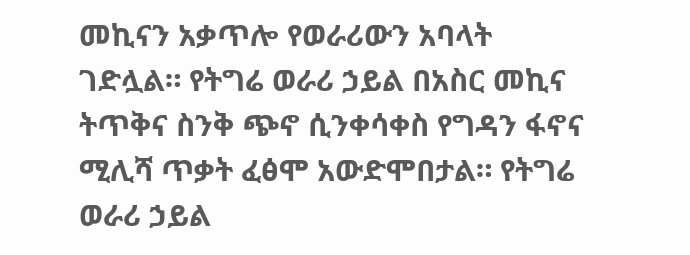መኪናን አቃጥሎ የወራሪውን አባላት ገድሏል። የትግሬ ወራሪ ኃይል በአስር መኪና ትጥቅና ስንቅ ጭኖ ሲንቀሳቀስ የግዳን ፋኖና ሚሊሻ ጥቃት ፈፅሞ አውድሞበታል። የትግሬ ወራሪ ኃይል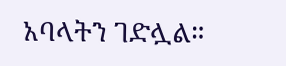አባላትን ገድሏል።